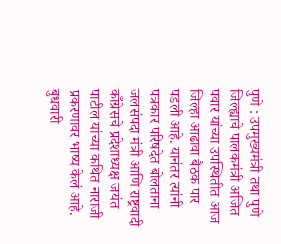पुणे : उपमुख्यमंत्री तथा पुणे जिल्ह्याचे पालकमंत्री अजित पवार यांच्या उपस्थितीत आज जिल्हा आढावा बैठक पार पडली आहे. यानंतर त्यांनी पत्रकार परिषदेत बोलताना जलसंपदा मंत्री आणि राष्ट्रवादी काँग्रेसचे प्रदेशाध्यक्ष जयंत पाटील यांच्या कथित नाराजी प्रकरणावर भाष्य केलं आहे. बुधवारी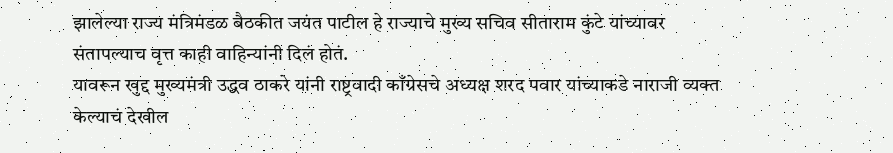झालेल्या राज्य मंत्रिमंडळ बैठकीत जयंत पाटील हे राज्याचे मुख्य सचिव सीताराम कुंटे यांच्यावर संतापल्याच वृत्त काही वाहिन्यांनी दिलं होतं.
यावरून खुद्द मुख्यमंत्री उद्धव ठाकरे यांनी राष्ट्रवादी काँग्रेसचे अध्यक्ष शरद पवार यांच्याकडे नाराजी व्यक्त केल्याचं देखील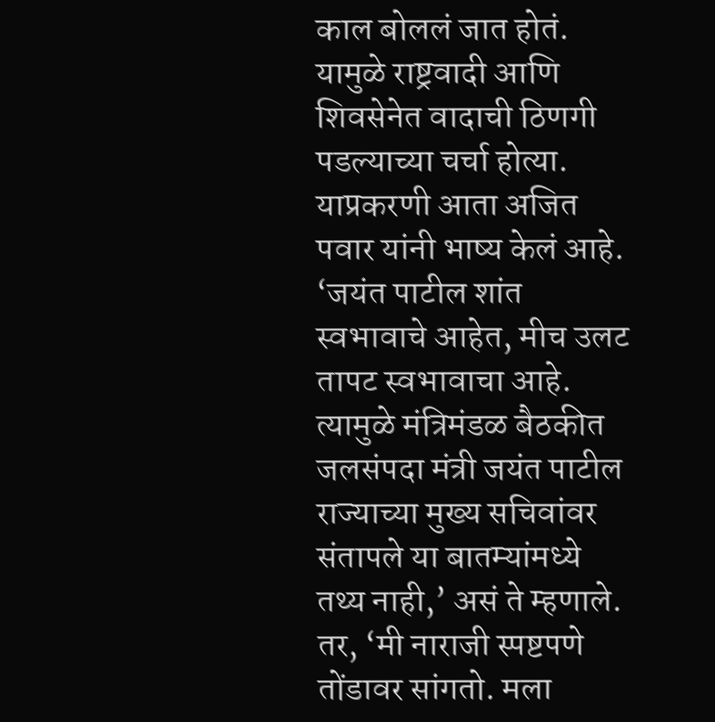काल बोललं जात होतं. यामुळे राष्ट्रवादी आणि शिवसेनेत वादाची ठिणगी पडल्याच्या चर्चा होत्या. याप्रकरणी आता अजित पवार यांनी भाष्य केलं आहे. ‘जयंत पाटील शांत स्वभावाचे आहेत, मीच उलट तापट स्वभावाचा आहे. त्यामुळे मंत्रिमंडळ बैठकीत जलसंपदा मंत्री जयंत पाटील राज्याच्या मुख्य सचिवांवर संतापले या बातम्यांमध्ये तथ्य नाही,’ असं ते म्हणाले.
तर, ‘मी नाराजी स्पष्टपणे तोंडावर सांगतो. मला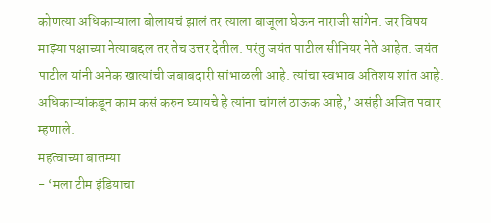कोणत्या अधिकाऱ्याला बोलायचं झालं तर त्याला बाजूला घेऊन नाराजी सांगेन. जर विषय माझ्या पक्षाच्या नेत्याबद्दल तर तेच उत्तर देतील. परंतु जयंत पाटील सीनियर नेते आहेत. जयंत पाटील यांनी अनेक खात्यांची जबाबदारी सांभाळली आहे. त्यांचा स्वभाव अतिशय शांत आहे. अधिकाऱ्यांकडून काम कसं करुन घ्यायचे हे त्यांना चांगलं ठाऊक आहे,’ असंही अजित पवार म्हणाले.
महत्वाच्या बातम्या
- ‘मला टीम इंडियाचा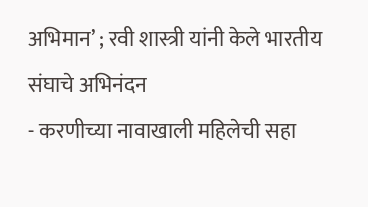अभिमान’ ; रवी शास्त्री यांनी केले भारतीय संघाचे अभिनंदन
- करणीच्या नावाखाली महिलेची सहा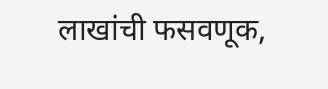लाखांची फसवणूक,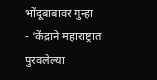भोंदूबाबावर गुन्हा
- ‘केंद्राने महाराष्ट्रात पुरवलेल्या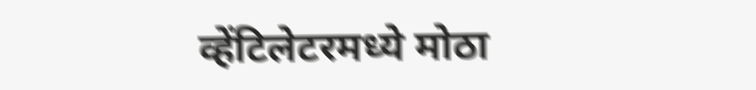व्हेंटिलेटरमध्ये मोठा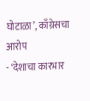घोटाळा’, काँग्रेसचा आरोप
- ‘देशाचा कारभार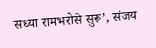सध्या रामभरोसे सुरू’, संजय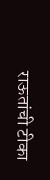राऊतांची टीका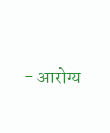- आरोग्य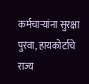कर्मचाऱ्यांना सुरक्षा पुरवा, हायकोर्टाचे राज्य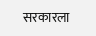सरकारला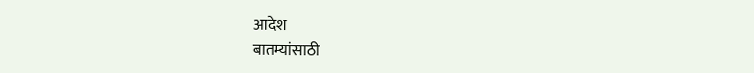आदेश
बातम्यांसाठी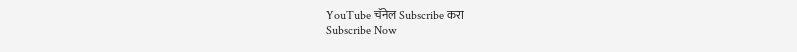YouTube चॅनेल Subscribe करा
Subscribe Now